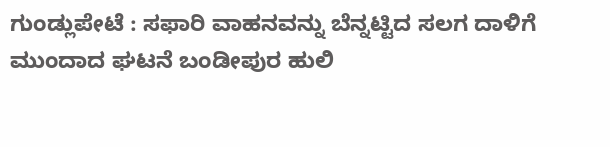ಗುಂಡ್ಲುಪೇಟೆ : ಸಫಾರಿ ವಾಹನವನ್ನು ಬೆನ್ನಟ್ಟಿದ ಸಲಗ ದಾಳಿಗೆ ಮುಂದಾದ ಘಟನೆ ಬಂಡೀಪುರ ಹುಲಿ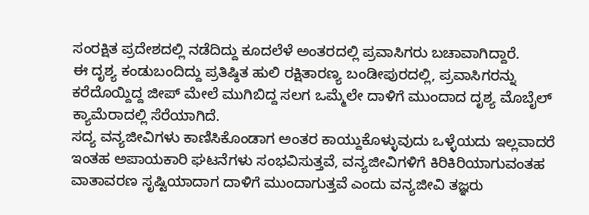ಸಂರಕ್ಷಿತ ಪ್ರದೇಶದಲ್ಲಿ ನಡೆದಿದ್ದು ಕೂದಲೆಳೆ ಅಂತರದಲ್ಲಿ ಪ್ರವಾಸಿಗರು ಬಚಾವಾಗಿದ್ದಾರೆ.
ಈ ದೃಶ್ಯ ಕಂಡುಬಂದಿದ್ದು ಪ್ರತಿಷ್ಠಿತ ಹುಲಿ ರಕ್ಷಿತಾರಣ್ಯ ಬಂಡೀಪುರದಲ್ಲಿ, ಪ್ರವಾಸಿಗರನ್ನು ಕರೆದೊಯ್ದಿದ್ದ ಜೀಪ್ ಮೇಲೆ ಮುಗಿಬಿದ್ದ ಸಲಗ ಒಮ್ಮೆಲೇ ದಾಳಿಗೆ ಮುಂದಾದ ದೃಶ್ಯ ಮೊಬೈಲ್ ಕ್ಯಾಮೆರಾದಲ್ಲಿ ಸೆರೆಯಾಗಿದೆ.
ಸದ್ಯ ವನ್ಯಜೀವಿಗಳು ಕಾಣಿಸಿಕೊಂಡಾಗ ಅಂತರ ಕಾಯ್ದುಕೊಳ್ಳುವುದು ಒಳ್ಳೆಯದು ಇಲ್ಲವಾದರೆ ಇಂತಹ ಅಪಾಯಕಾರಿ ಘಟನೆಗಳು ಸಂಭವಿಸುತ್ತವೆ, ವನ್ಯಜೀವಿಗಳಿಗೆ ಕಿರಿಕಿರಿಯಾಗುವಂತಹ ವಾತಾವರಣ ಸೃಷ್ಟಿಯಾದಾಗ ದಾಳಿಗೆ ಮುಂದಾಗುತ್ತವೆ ಎಂದು ವನ್ಯಜೀವಿ ತಜ್ಞರು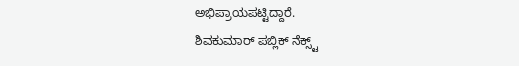ಅಭಿಪ್ರಾಯಪಟ್ಟಿದ್ದಾರೆ.
ಶಿವಕುಮಾರ್ ಪಬ್ಲಿಕ್ ನೆಕ್ಸ್ಟ್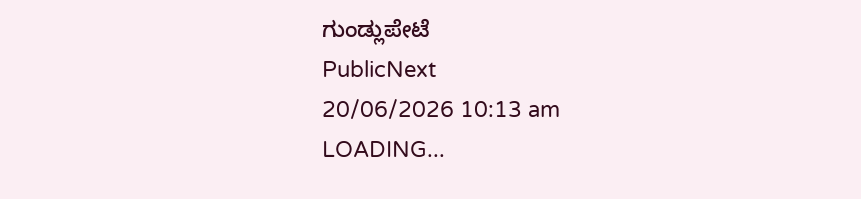ಗುಂಡ್ಲುಪೇಟೆ
PublicNext
20/06/2026 10:13 am
LOADING...